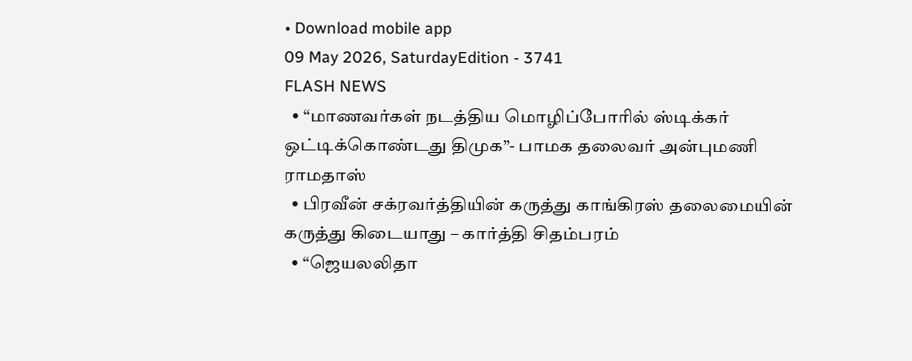• Download mobile app
09 May 2026, SaturdayEdition - 3741
FLASH NEWS
  • “மாணவர்கள் நடத்திய மொழிப்போரில் ஸ்டிக்கர் ஒட்டிக்கொண்டது திமுக”- பாமக தலைவர் அன்புமணி ராமதாஸ்
  • பிரவீன் சக்ரவர்த்தியின் கருத்து காங்கிரஸ் தலைமையின் கருத்து கிடையாது – கார்த்தி சிதம்பரம்
  • “ஜெயலலிதா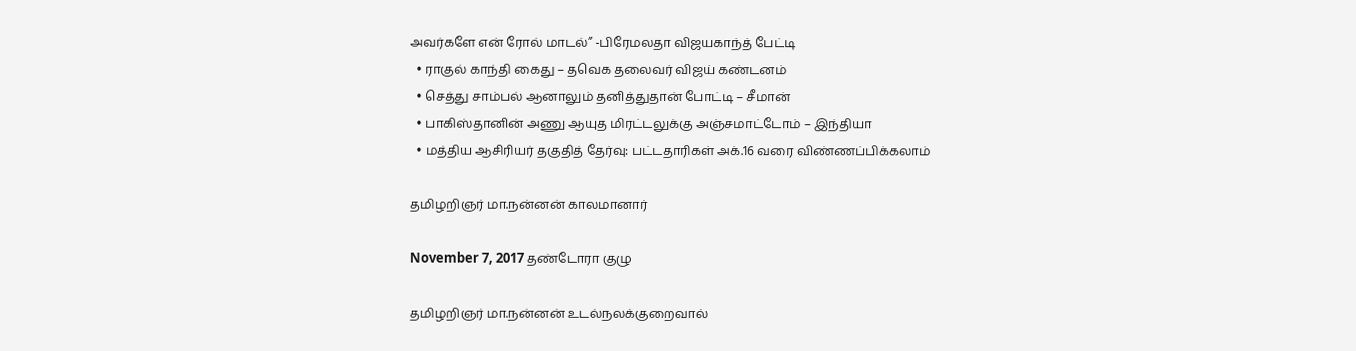அவர்களே என் ரோல் மாடல்” -பிரேமலதா விஜயகாந்த் பேட்டி
  • ராகுல் காந்தி கைது – தவெக தலைவர் விஜய் கண்டனம்
  • செத்து சாம்பல் ஆனாலும் தனித்துதான் போட்டி – சீமான்
  • பாகிஸ்தானின் அணு ஆயுத மிரட்டலுக்கு அஞ்சமாட்டோம் – இந்தியா
  • மத்திய ஆசிரியர் தகுதித் தேர்வு: பட்டதாரிகள் அக்.16 வரை விண்ணப்பிக்கலாம்

தமிழறிஞர் மா.நன்னன் காலமானார்

November 7, 2017 தண்டோரா குழு

தமிழறிஞர் மா.நன்னன் உடல்நலக்குறைவால்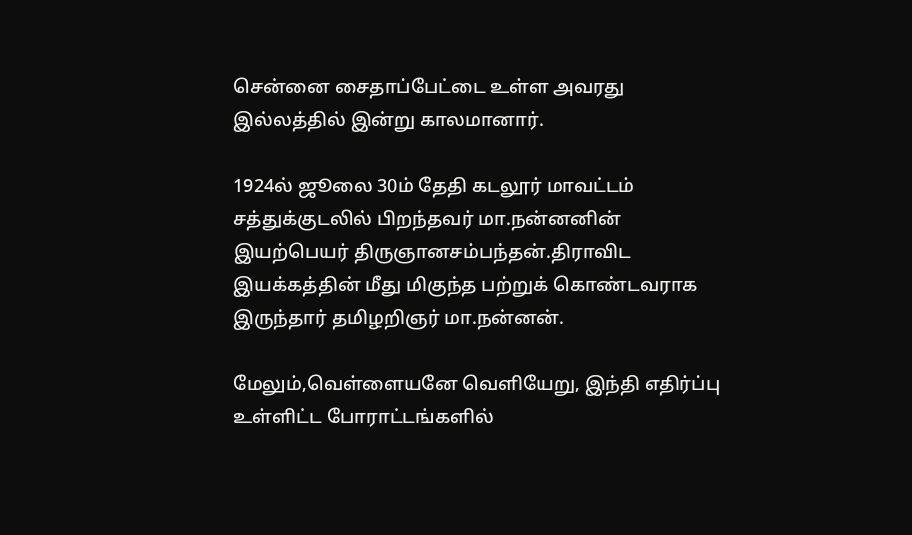சென்னை சைதாப்பேட்டை உள்ள அவரது இல்லத்தில் இன்று காலமானார்.

1924ல் ஜூலை 30ம் தேதி கடலூர் மாவட்டம் சத்துக்குடலில் பிறந்தவர் மா.நன்னனின் இயற்பெயர் திருஞானசம்பந்தன்.திராவிட இயக்கத்தின் மீது மிகுந்த பற்றுக் கொண்டவராக இருந்தார் தமிழறிஞர் மா.நன்னன்.

மேலும்,வெள்ளையனே வெளியேறு, இந்தி எதிர்ப்பு உள்ளிட்ட போராட்டங்களில்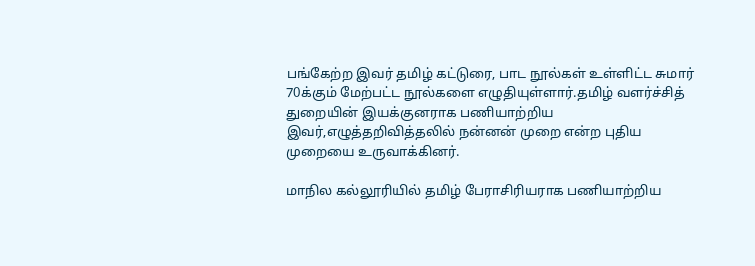பங்கேற்ற இவர் தமிழ் கட்டுரை, பாட நூல்கள் உள்ளிட்ட சுமார் 70க்கும் மேற்பட்ட நூல்களை எழுதியுள்ளார்.தமிழ் வளர்ச்சித் துறையின் இயக்குனராக பணியாற்றிய இவர்,எழுத்தறிவித்தலில் நன்னன் முறை என்ற புதிய முறையை உருவாக்கினர்.

மாநில கல்லூரியில் தமிழ் பேராசிரியராக பணியாற்றிய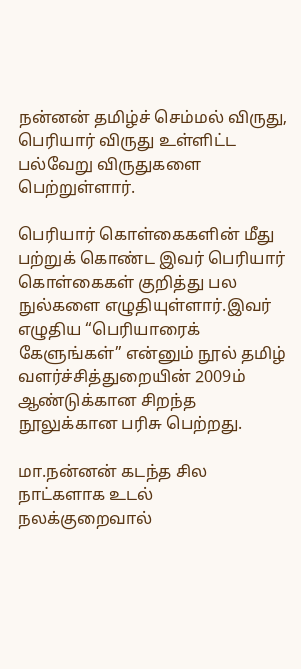நன்னன் தமிழ்ச் செம்மல் விருது, பெரியார் விருது உள்ளிட்ட பல்வேறு விருதுகளை பெற்றுள்ளார்.

பெரியார் கொள்கைகளின் மீது பற்றுக் கொண்ட இவர் பெரியார் கொள்கைகள் குறித்து பல நுல்களை எழுதியுள்ளார்.இவர் எழுதிய “பெரியாரைக் கேளுங்கள்” என்னும் நூல் தமிழ் வளர்ச்சித்துறையின் 2009ம் ஆண்டுக்கான சிறந்த நூலுக்கான பரிசு பெற்றது.

மா.நன்னன் கடந்த சில நாட்களாக உடல் நலக்குறைவால்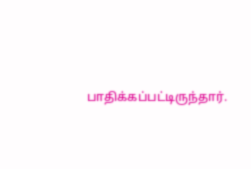பாதிக்கப்பட்டிருந்தார்.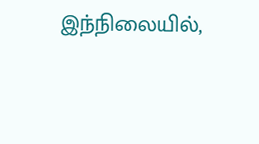இந்நிலையில்,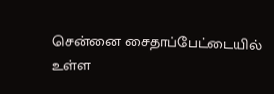சென்னை சைதாப்பேட்டையில் உள்ள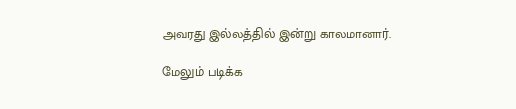அவரது இல்லத்தில் இன்று காலமானார்.

மேலும் படிக்க